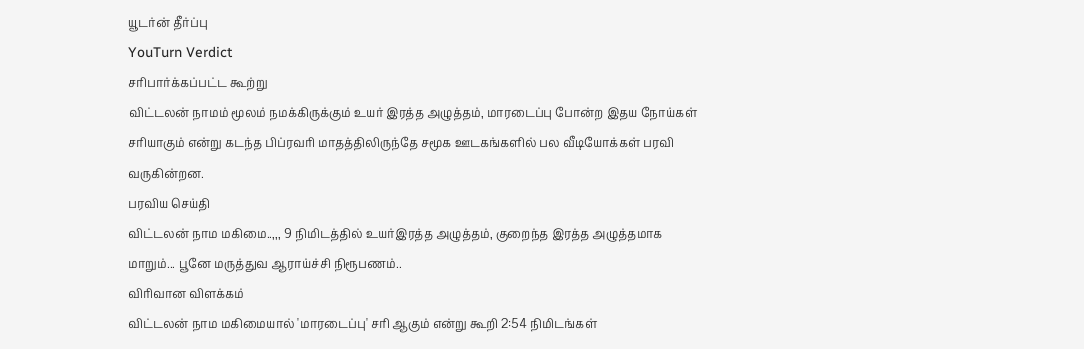யூடர்ன் தீர்ப்பு
YouTurn Verdict
சரிபார்க்கப்பட்ட கூற்று
விட்டலன் நாமம் மூலம் நமக்கிருக்கும் உயர் இரத்த அழுத்தம், மாரடைப்பு போன்ற இதய நோய்கள் சரியாகும் என்று கடந்த பிப்ரவரி மாதத்திலிருந்தே சமூக ஊடகங்களில் பல வீடியோக்கள் பரவி வருகின்றன.
பரவிய செய்தி
விட்டலன் நாம மகிமை..,,, 9 நிமிடத்தில் உயர்இரத்த அழுத்தம், குறைந்த இரத்த அழுத்தமாக மாறும்... பூனே மருத்துவ ஆராய்ச்சி நிரூபணம்..
விரிவான விளக்கம்
விட்டலன் நாம மகிமையால் 'மாரடைப்பு' சரி ஆகும் என்று கூறி 2:54 நிமிடங்கள்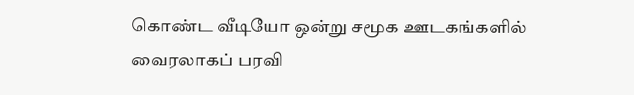கொண்ட வீடியோ ஒன்று சமூக ஊடகங்களில் வைரலாகப் பரவி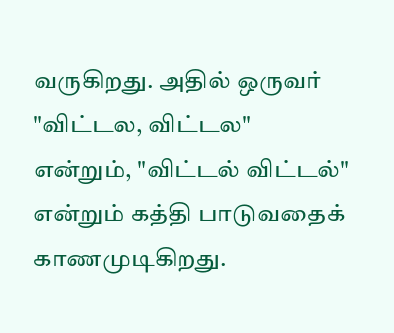வருகிறது. அதில் ஒருவர் "விட்டல, விட்டல" என்றும், "விட்டல் விட்டல்" என்றும் கத்தி பாடுவதைக் காணமுடிகிறது.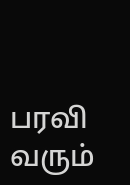பரவி வரும்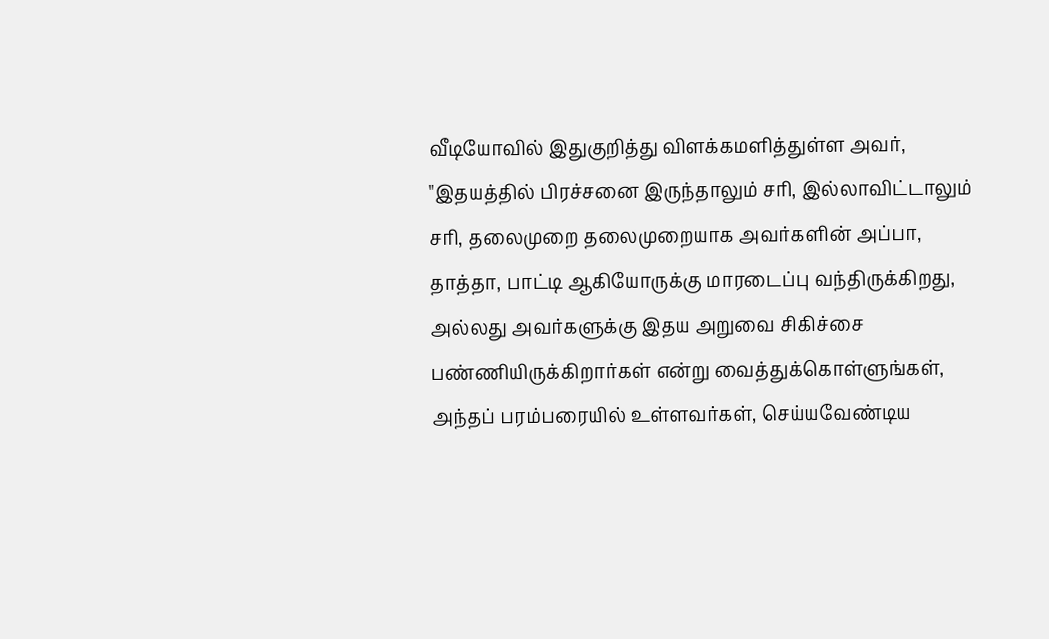வீடியோவில் இதுகுறித்து விளக்கமளித்துள்ள அவர், "இதயத்தில் பிரச்சனை இருந்தாலும் சரி, இல்லாவிட்டாலும் சரி, தலைமுறை தலைமுறையாக அவர்களின் அப்பா, தாத்தா, பாட்டி ஆகியோருக்கு மாரடைப்பு வந்திருக்கிறது, அல்லது அவர்களுக்கு இதய அறுவை சிகிச்சை பண்ணியிருக்கிறார்கள் என்று வைத்துக்கொள்ளுங்கள், அந்தப் பரம்பரையில் உள்ளவர்கள், செய்யவேண்டிய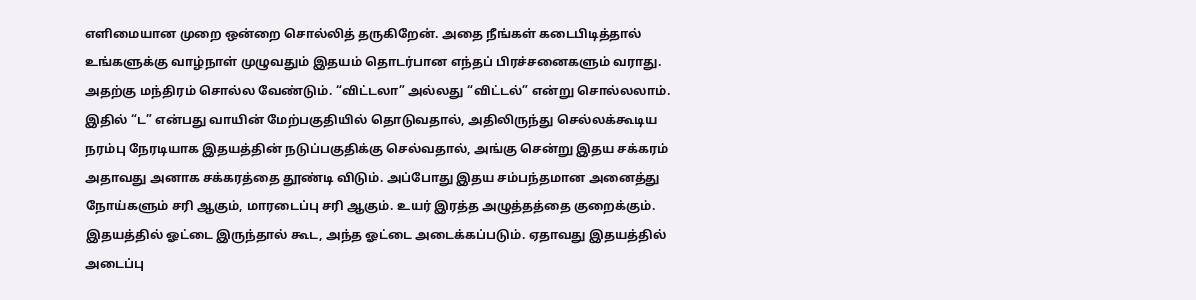எளிமையான முறை ஒன்றை சொல்லித் தருகிறேன். அதை நீங்கள் கடைபிடித்தால் உங்களுக்கு வாழ்நாள் முழுவதும் இதயம் தொடர்பான எந்தப் பிரச்சனைகளும் வராது.
அதற்கு மந்திரம் சொல்ல வேண்டும். “விட்டலா” அல்லது “விட்டல்” என்று சொல்லலாம். இதில் “ட” என்பது வாயின் மேற்பகுதியில் தொடுவதால், அதிலிருந்து செல்லக்கூடிய நரம்பு நேரடியாக இதயத்தின் நடுப்பகுதிக்கு செல்வதால், அங்கு சென்று இதய சக்கரம் அதாவது அனாக சக்கரத்தை தூண்டி விடும். அப்போது இதய சம்பந்தமான அனைத்து நோய்களும் சரி ஆகும், மாரடைப்பு சரி ஆகும். உயர் இரத்த அழுத்தத்தை குறைக்கும். இதயத்தில் ஓட்டை இருந்தால் கூட, அந்த ஓட்டை அடைக்கப்படும். ஏதாவது இதயத்தில் அடைப்பு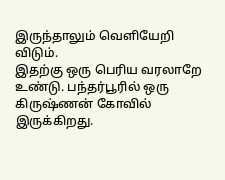இருந்தாலும் வெளியேறி விடும்.
இதற்கு ஒரு பெரிய வரலாறே உண்டு. பந்தர்பூரில் ஒரு கிருஷ்ணன் கோவில் இருக்கிறது.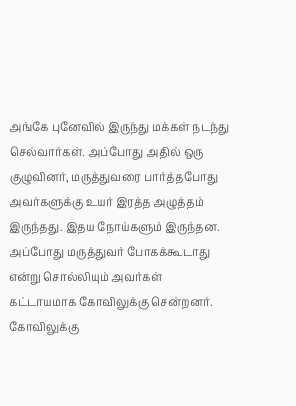அங்கே புனேவில் இருந்து மக்கள் நடந்து செல்வார்கள். அப்போது அதில் ஒரு குழுவினர், மருத்துவரை பார்த்தபோது அவர்களுக்கு உயர் இரத்த அழுத்தம் இருந்தது. இதய நோய்களும் இருந்தன. அப்போது மருத்துவர் போகக்கூடாது என்று சொல்லியும் அவர்கள் கட்டாயமாக கோவிலுக்கு சென்றனர். கோவிலுக்கு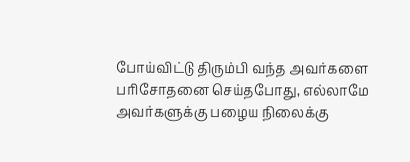போய்விட்டு திரும்பி வந்த அவர்களை பரிசோதனை செய்தபோது, எல்லாமே அவர்களுக்கு பழைய நிலைக்கு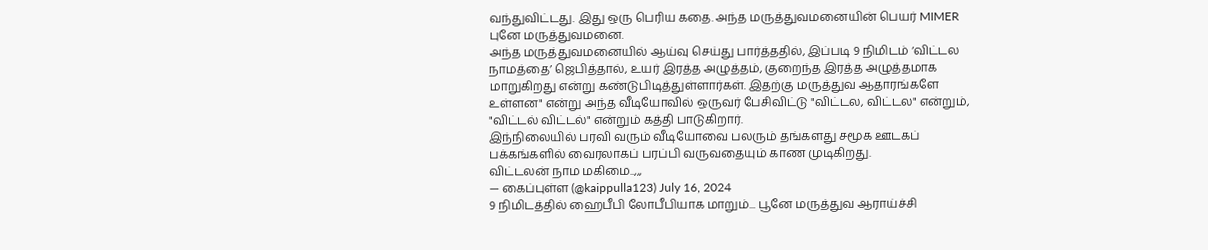வந்துவிட்டது. இது ஒரு பெரிய கதை. அந்த மருத்துவமனையின் பெயர் MIMER புனே மருத்துவமனை.
அந்த மருத்துவமனையில் ஆய்வு செய்து பார்த்ததில், இப்படி 9 நிமிடம் ‘விட்டல நாமத்தை’ ஜெபித்தால், உயர் இரத்த அழுத்தம், குறைந்த இரத்த அழுத்தமாக மாறுகிறது என்று கண்டுபிடித்துள்ளார்கள். இதற்கு மருத்துவ ஆதாரங்களே உள்ளன" என்று அந்த வீடியோவில் ஒருவர் பேசிவிட்டு "விட்டல, விட்டல" என்றும், "விட்டல் விட்டல்" என்றும் கத்தி பாடுகிறார்.
இந்நிலையில் பரவி வரும் வீடியோவை பலரும் தங்களது சமூக ஊடகப் பக்கங்களில் வைரலாகப் பரப்பி வருவதையும் காண முடிகிறது.
விட்டலன் நாம மகிமை..,,,
— கைப்புள்ள (@kaippulla123) July 16, 2024
9 நிமிடத்தில் ஹைபீபி லோபீபியாக மாறும்... பூனே மருத்துவ ஆராய்ச்சி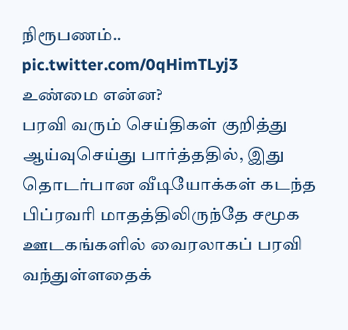நிரூபணம்.. pic.twitter.com/0qHimTLyj3
உண்மை என்ன?
பரவி வரும் செய்திகள் குறித்து ஆய்வுசெய்து பார்த்ததில், இது தொடர்பான வீடியோக்கள் கடந்த பிப்ரவரி மாதத்திலிருந்தே சமூக ஊடகங்களில் வைரலாகப் பரவி வந்துள்ளதைக்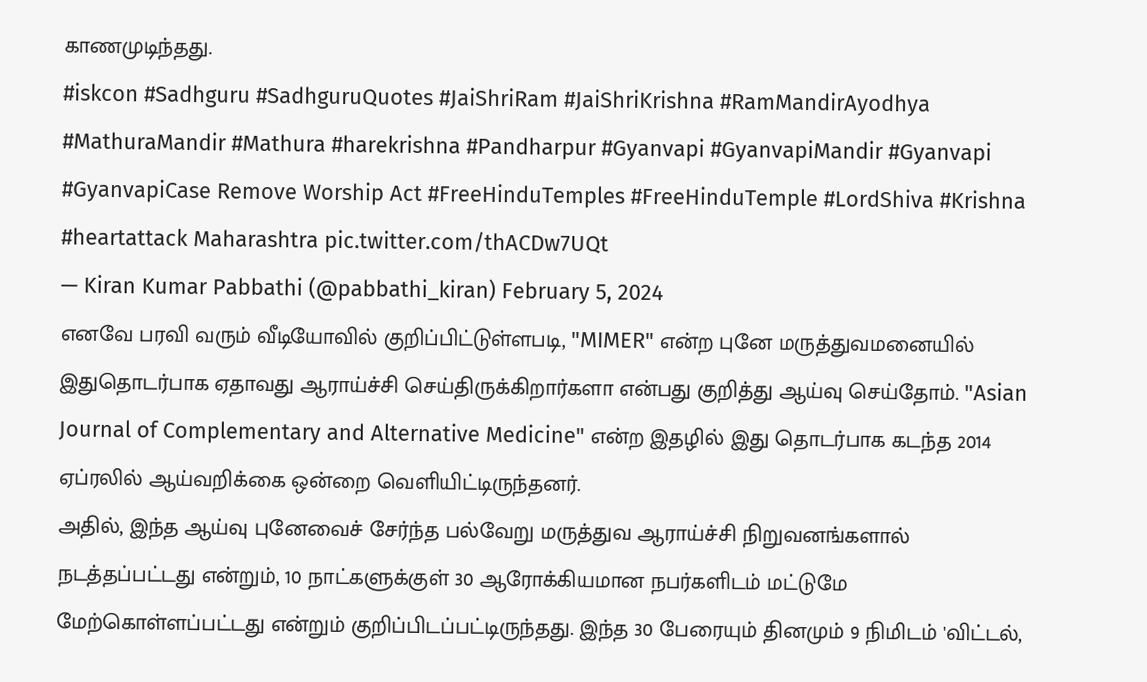காணமுடிந்தது.
#iskcon #Sadhguru #SadhguruQuotes #JaiShriRam #JaiShriKrishna #RamMandirAyodhya #MathuraMandir #Mathura #harekrishna #Pandharpur #Gyanvapi #GyanvapiMandir #Gyanvapi #GyanvapiCase Remove Worship Act #FreeHinduTemples #FreeHinduTemple #LordShiva #Krishna #heartattack Maharashtra pic.twitter.com/thACDw7UQt
— Kiran Kumar Pabbathi (@pabbathi_kiran) February 5, 2024
எனவே பரவி வரும் வீடியோவில் குறிப்பிட்டுள்ளபடி, "MIMER" என்ற புனே மருத்துவமனையில் இதுதொடர்பாக ஏதாவது ஆராய்ச்சி செய்திருக்கிறார்களா என்பது குறித்து ஆய்வு செய்தோம். "Asian Journal of Complementary and Alternative Medicine" என்ற இதழில் இது தொடர்பாக கடந்த 2014 ஏப்ரலில் ஆய்வறிக்கை ஒன்றை வெளியிட்டிருந்தனர்.
அதில், இந்த ஆய்வு புனேவைச் சேர்ந்த பல்வேறு மருத்துவ ஆராய்ச்சி நிறுவனங்களால் நடத்தப்பட்டது என்றும், 10 நாட்களுக்குள் 30 ஆரோக்கியமான நபர்களிடம் மட்டுமே மேற்கொள்ளப்பட்டது என்றும் குறிப்பிடப்பட்டிருந்தது. இந்த 30 பேரையும் தினமும் 9 நிமிடம் 'விட்டல்,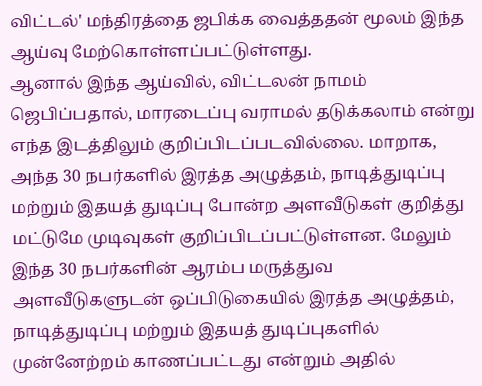விட்டல்' மந்திரத்தை ஜபிக்க வைத்ததன் மூலம் இந்த ஆய்வு மேற்கொள்ளப்பட்டுள்ளது.
ஆனால் இந்த ஆய்வில், விட்டலன் நாமம் ஜெபிப்பதால், மாரடைப்பு வராமல் தடுக்கலாம் என்று எந்த இடத்திலும் குறிப்பிடப்படவில்லை. மாறாக, அந்த 30 நபர்களில் இரத்த அழுத்தம், நாடித்துடிப்பு மற்றும் இதயத் துடிப்பு போன்ற அளவீடுகள் குறித்து மட்டுமே முடிவுகள் குறிப்பிடப்பட்டுள்ளன. மேலும் இந்த 30 நபர்களின் ஆரம்ப மருத்துவ அளவீடுகளுடன் ஒப்பிடுகையில் இரத்த அழுத்தம், நாடித்துடிப்பு மற்றும் இதயத் துடிப்புகளில் முன்னேற்றம் காணப்பட்டது என்றும் அதில்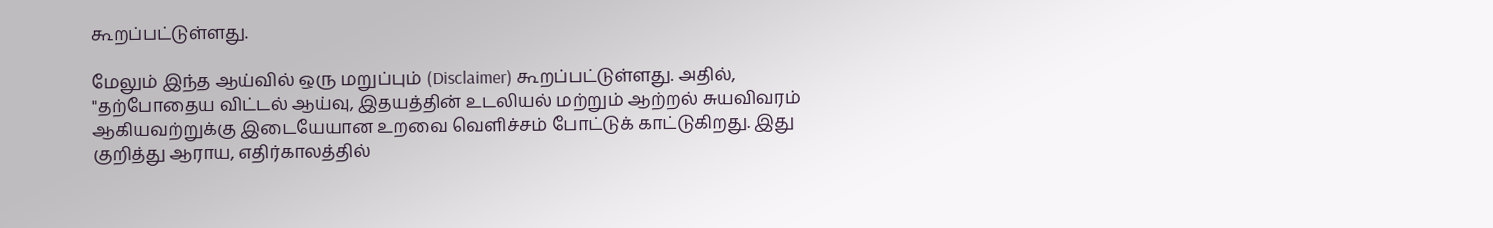கூறப்பட்டுள்ளது.

மேலும் இந்த ஆய்வில் ஒரு மறுப்பும் (Disclaimer) கூறப்பட்டுள்ளது. அதில், "தற்போதைய விட்டல் ஆய்வு, இதயத்தின் உடலியல் மற்றும் ஆற்றல் சுயவிவரம் ஆகியவற்றுக்கு இடையேயான உறவை வெளிச்சம் போட்டுக் காட்டுகிறது. இது குறித்து ஆராய, எதிர்காலத்தில்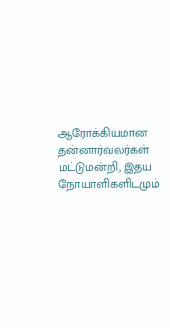ஆரோக்கியமான தன்னார்வலர்கள் மட்டுமன்றி, இதய நோயாளிகளிடமும்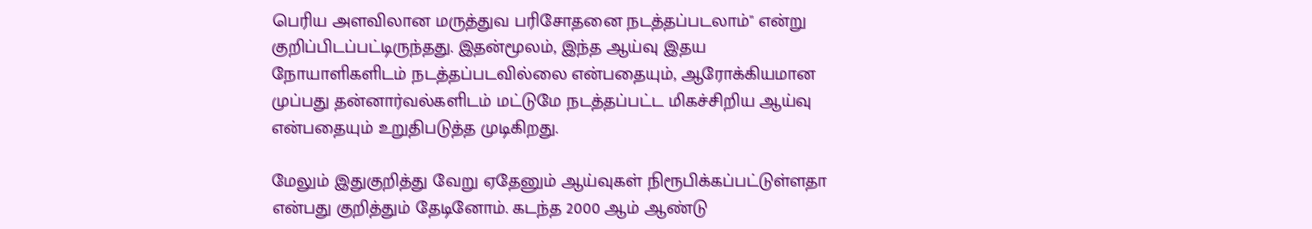பெரிய அளவிலான மருத்துவ பரிசோதனை நடத்தப்படலாம்" என்று குறிப்பிடப்பட்டிருந்தது. இதன்மூலம், இந்த ஆய்வு இதய நோயாளிகளிடம் நடத்தப்படவில்லை என்பதையும், ஆரோக்கியமான முப்பது தன்னார்வல்களிடம் மட்டுமே நடத்தப்பட்ட மிகச்சிறிய ஆய்வு என்பதையும் உறுதிபடுத்த முடிகிறது.

மேலும் இதுகுறித்து வேறு ஏதேனும் ஆய்வுகள் நிரூபிக்கப்பட்டுள்ளதா என்பது குறித்தும் தேடினோம். கடந்த 2000 ஆம் ஆண்டு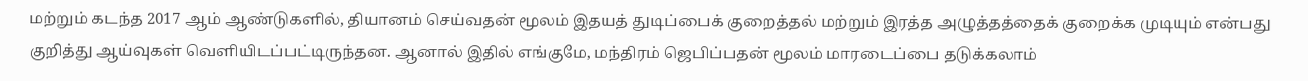மற்றும் கடந்த 2017 ஆம் ஆண்டுகளில், தியானம் செய்வதன் மூலம் இதயத் துடிப்பைக் குறைத்தல் மற்றும் இரத்த அழுத்தத்தைக் குறைக்க முடியும் என்பது குறித்து ஆய்வுகள் வெளியிடப்பட்டிருந்தன. ஆனால் இதில் எங்குமே, மந்திரம் ஜெபிப்பதன் மூலம் மாரடைப்பை தடுக்கலாம்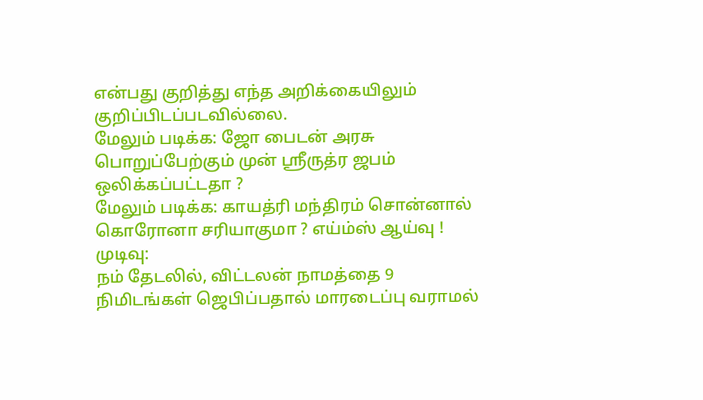என்பது குறித்து எந்த அறிக்கையிலும் குறிப்பிடப்படவில்லை.
மேலும் படிக்க: ஜோ பைடன் அரசு பொறுப்பேற்கும் முன் ஸ்ரீருத்ர ஜபம் ஒலிக்கப்பட்டதா ?
மேலும் படிக்க: காயத்ரி மந்திரம் சொன்னால் கொரோனா சரியாகுமா ? எய்ம்ஸ் ஆய்வு !
முடிவு:
நம் தேடலில், விட்டலன் நாமத்தை 9 நிமிடங்கள் ஜெபிப்பதால் மாரடைப்பு வராமல்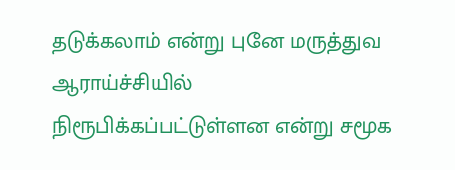தடுக்கலாம் என்று புனே மருத்துவ ஆராய்ச்சியில் நிரூபிக்கப்பட்டுள்ளன என்று சமூக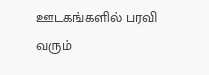ஊடகங்களில் பரவி வரும்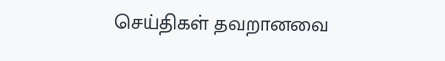செய்திகள் தவறானவை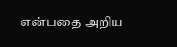என்பதை அறிய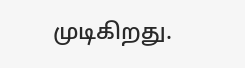முடிகிறது.